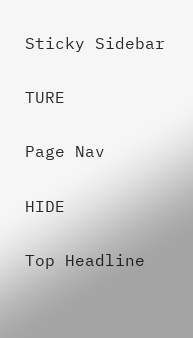Sticky Sidebar

TURE

Page Nav

HIDE

Top Headline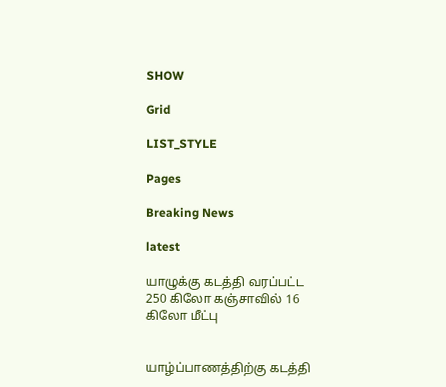SHOW

Grid

LIST_STYLE

Pages

Breaking News

latest

யாழுக்கு கடத்தி வரப்பட்ட 250 கிலோ கஞ்சாவில் 16 கிலோ மீட்பு


யாழ்ப்பாணத்திற்கு கடத்தி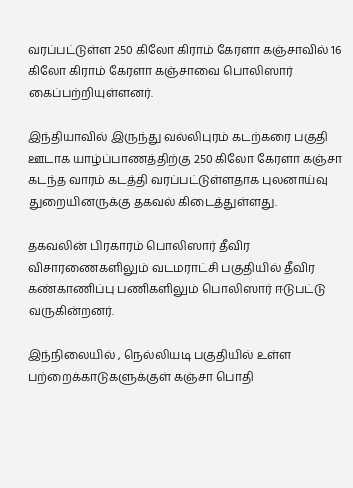வரப்பட்டுள்ள 250 கிலோ கிராம் கேரளா கஞ்சாவில் 16 கிலோ கிராம் கேரளா கஞ்சாவை பொலிஸார் கைப்பற்றியுள்ளனர்.

இந்தியாவில் இருந்து வல்லிபுரம் கடற்கரை பகுதி ஊடாக யாழ்ப்பாணத்திற்கு 250 கிலோ கேரளா கஞ்சா கடந்த வாரம் கடத்தி வரப்பட்டுள்ளதாக புலனாய்வு துறையினருக்கு தகவல் கிடைத்துள்ளது.

தகவலின் பிரகாரம் பொலிஸார் தீவிர விசாரணைகளிலும் வடமராட்சி பகுதியில் தீவிர கண்காணிப்பு பணிகளிலும் பொலிஸார் ஈடுபட்டு வருகின்றனர்.

இந்நிலையில் , நெல்லியடி பகுதியில் உள்ள பற்றைக்காடுகளுக்குள் கஞ்சா பொதி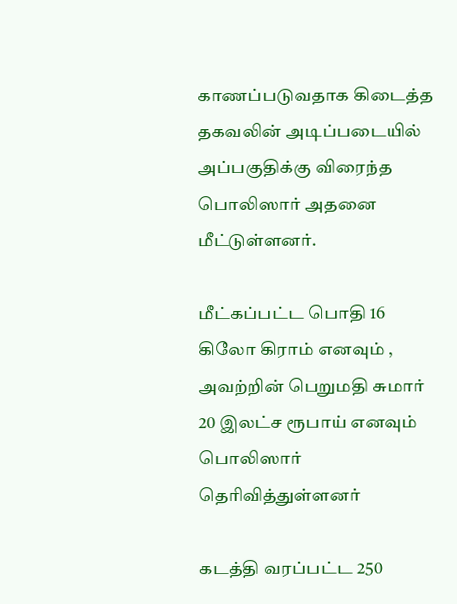காணப்படுவதாக கிடைத்த தகவலின் அடிப்படையில் அப்பகுதிக்கு விரைந்த பொலிஸார் அதனை மீட்டுள்ளனர்.

மீட்கப்பட்ட பொதி 16 கிலோ கிராம் எனவும் , அவற்றின் பெறுமதி சுமார் 20 இலட்ச ரூபாய் எனவும் பொலிஸார் தெரிவித்துள்ளனர்

கடத்தி வரப்பட்ட 250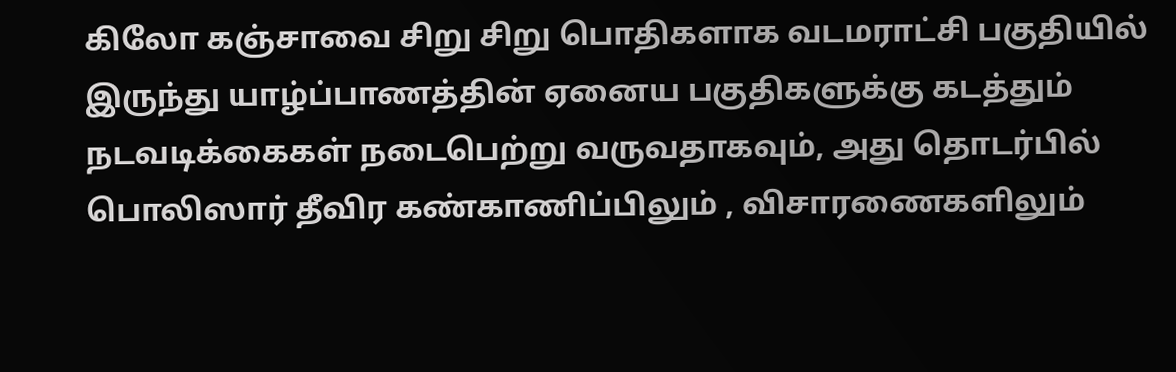கிலோ கஞ்சாவை சிறு சிறு பொதிகளாக வடமராட்சி பகுதியில் இருந்து யாழ்ப்பாணத்தின் ஏனைய பகுதிகளுக்கு கடத்தும் நடவடிக்கைகள் நடைபெற்று வருவதாகவும், அது தொடர்பில் பொலிஸார் தீவிர கண்காணிப்பிலும் , விசாரணைகளிலும்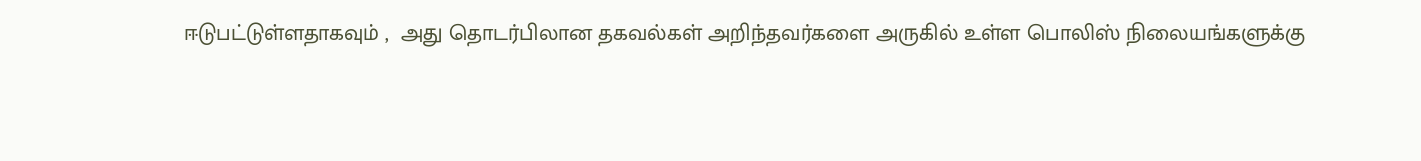ஈடுபட்டுள்ளதாகவும் ,  அது தொடர்பிலான தகவல்கள் அறிந்தவர்களை அருகில் உள்ள பொலிஸ் நிலையங்களுக்கு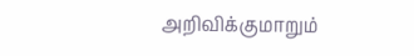அறிவிக்குமாறும்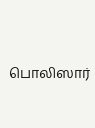பொலிஸார்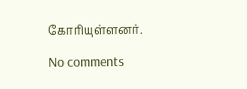கோரியுள்ளனர்.

No comments